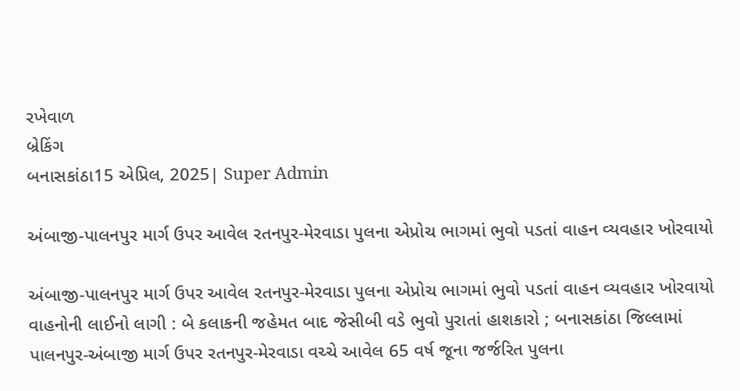રખેવાળ
બ્રેકિંગ
બનાસકાંઠા15 એપ્રિલ, 2025| Super Admin

અંબાજી-પાલનપુર માર્ગ ઉપર આવેલ રતનપુર-મેરવાડા પુલના એપ્રોચ ભાગમાં ભુવો પડતાં વાહન વ્યવહાર ખોરવાયો

અંબાજી-પાલનપુર માર્ગ ઉપર આવેલ રતનપુર-મેરવાડા પુલના એપ્રોચ ભાગમાં ભુવો પડતાં વાહન વ્યવહાર ખોરવાયો
વાહનોની લાઈનો લાગી : બે કલાકની જહેમત બાદ જેસીબી વડે ભુવો પુરાતાં હાશકારો ; બનાસકાંઠા જિલ્લામાં પાલનપુર-અંબાજી માર્ગ ઉપર રતનપુર-મેરવાડા વચ્ચે આવેલ 65 વર્ષ જૂના જર્જરિત પુલના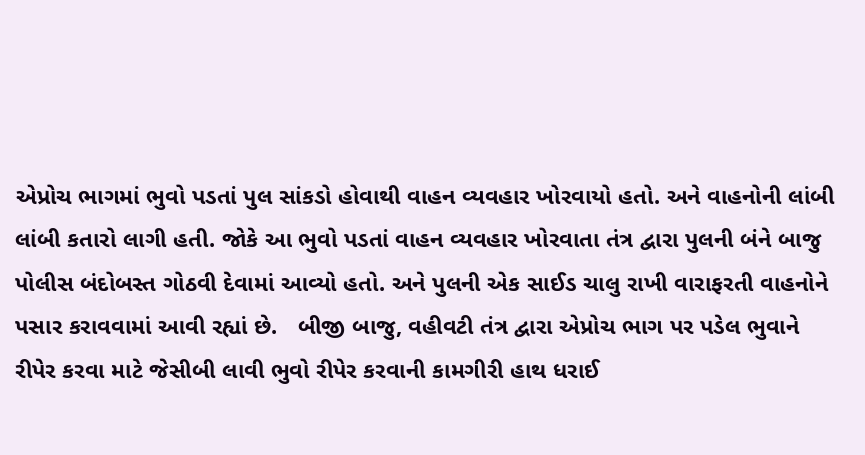એપ્રોચ ભાગમાં ભુવો પડતાં પુલ સાંકડો હોવાથી વાહન વ્યવહાર ખોરવાયો હતો. અને વાહનોની લાંબી લાંબી કતારો લાગી હતી. જોકે આ ભુવો પડતાં વાહન વ્યવહાર ખોરવાતા તંત્ર દ્વારા પુલની બંને બાજુ પોલીસ બંદોબસ્ત ગોઠવી દેવામાં આવ્યો હતો. અને પુલની એક સાઈડ ચાલુ રાખી વારાફરતી વાહનોને પસાર કરાવવામાં આવી રહ્યાં છે.   બીજી બાજુ, વહીવટી તંત્ર દ્વારા એપ્રોચ ભાગ પર પડેલ ભુવાને રીપેર કરવા માટે જેસીબી લાવી ભુવો રીપેર કરવાની કામગીરી હાથ ધરાઈ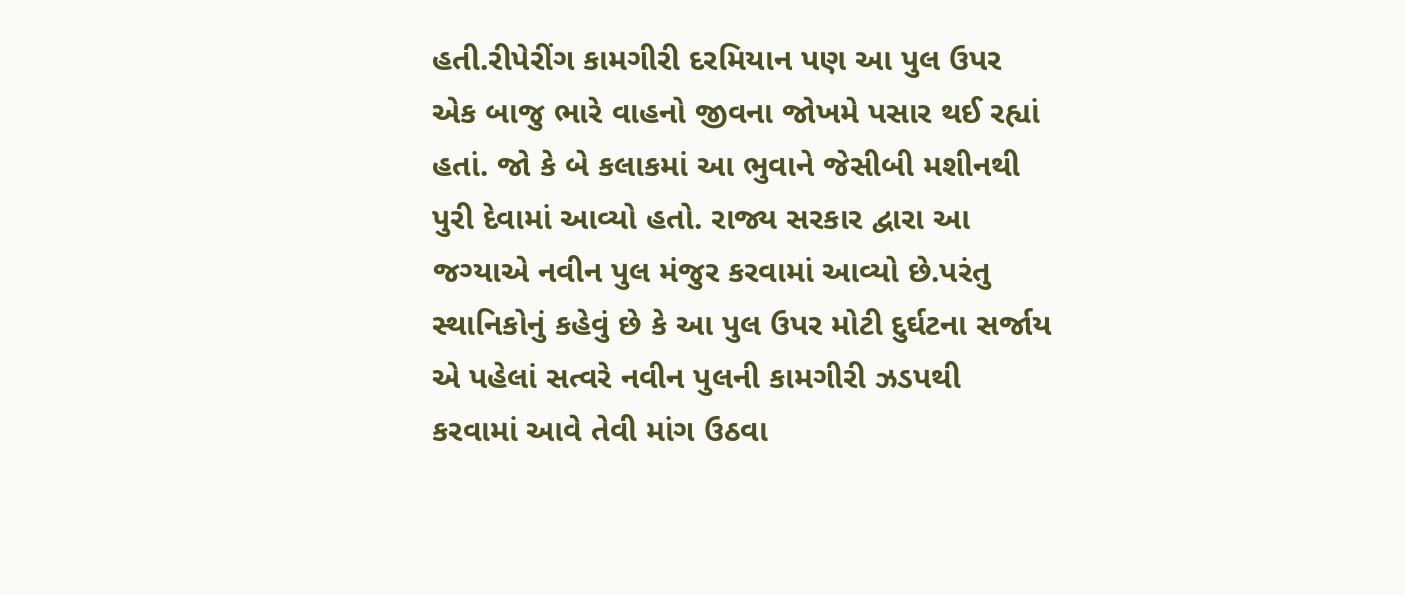હતી.રીપેરીંગ કામગીરી દરમિયાન પણ આ પુલ ઉપર એક બાજુ ભારે વાહનો જીવના જોખમે પસાર થઈ રહ્યાં હતાં. જો કે બે કલાકમાં આ ભુવાને જેસીબી મશીનથી પુરી દેવામાં આવ્યો હતો. રાજ્ય સરકાર દ્વારા આ જગ્યાએ નવીન પુલ મંજુર કરવામાં આવ્યો છે.પરંતુ સ્થાનિકોનું કહેવું છે કે આ પુલ ઉપર મોટી દુર્ઘટના સર્જાય એ પહેલાં સત્વરે નવીન પુલની કામગીરી ઝડપથી કરવામાં આવે તેવી માંગ ઉઠવા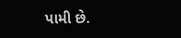પામી છે.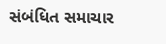સંબંધિત સમાચાર